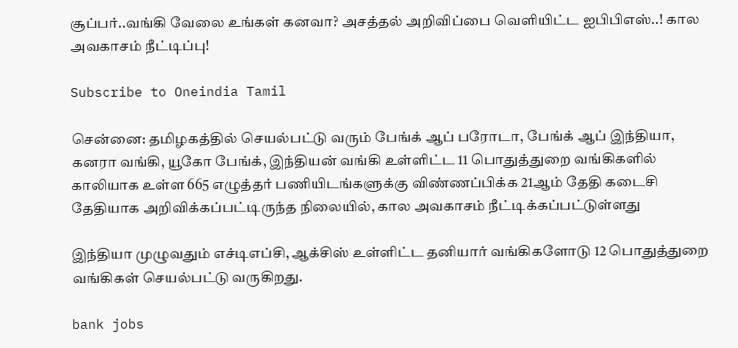சூப்பர்..வங்கி வேலை உங்கள் கனவா? அசத்தல் அறிவிப்பை வெளியிட்ட ஐபிபிஎஸ்..! கால அவகாசம் நீட்டிப்பு!

Subscribe to Oneindia Tamil

சென்னை: தமிழகத்தில் செயல்பட்டு வரும் பேங்க் ஆப் பரோடா, பேங்க் ஆப் இந்தியா, கனரா வங்கி, யூகோ பேங்க், இந்தியன் வங்கி உள்ளிட்ட 11 பொதுத்துறை வங்கிகளில் காலியாக உள்ள 665 எழுத்தர் பணியிடங்களுக்கு விண்ணப்பிக்க 21ஆம் தேதி கடைசி தேதியாக அறிவிக்கப்பட்டிருந்த நிலையில், கால அவகாசம் நீட்டிக்கப்பட்டுள்ளது

இந்தியா முழுவதும் எச்டிஎப்சி, ஆக்சிஸ் உள்ளிட்ட தனியார் வங்கிகளோடு 12 பொதுத்துறை வங்கிகள் செயல்பட்டு வருகிறது.

bank jobs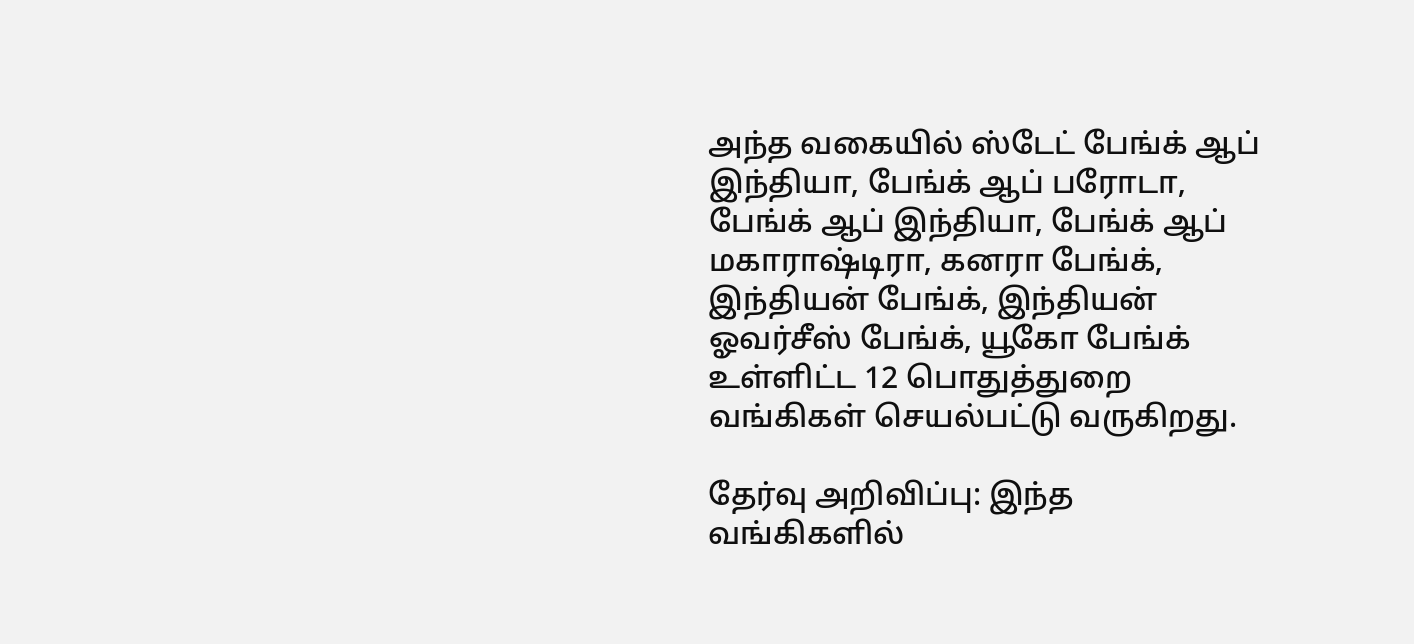அந்த வகையில் ஸ்டேட் பேங்க் ஆப் இந்தியா, பேங்க் ஆப் பரோடா, பேங்க் ஆப் இந்தியா, பேங்க் ஆப் மகாராஷ்டிரா, கனரா பேங்க், இந்தியன் பேங்க், இந்தியன் ஓவர்சீஸ் பேங்க், யூகோ பேங்க் உள்ளிட்ட 12 பொதுத்துறை வங்கிகள் செயல்பட்டு வருகிறது.

தேர்வு அறிவிப்பு: இந்த வங்கிகளில்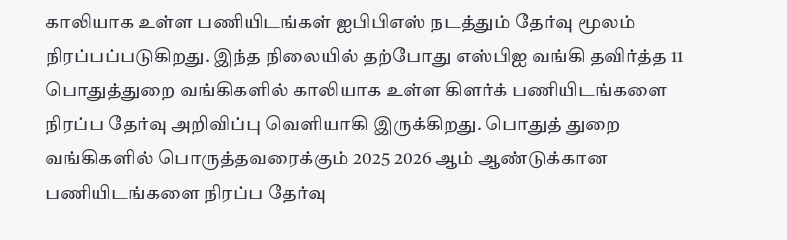காலியாக உள்ள பணியிடங்கள் ஐபிபிஎஸ் நடத்தும் தேர்வு மூலம் நிரப்பப்படுகிறது. இந்த நிலையில் தற்போது எஸ்பிஐ வங்கி தவிர்த்த 11 பொதுத்துறை வங்கிகளில் காலியாக உள்ள கிளர்க் பணியிடங்களை நிரப்ப தேர்வு அறிவிப்பு வெளியாகி இருக்கிறது. பொதுத் துறை வங்கிகளில் பொருத்தவரைக்கும் 2025 2026 ஆம் ஆண்டுக்கான பணியிடங்களை நிரப்ப தேர்வு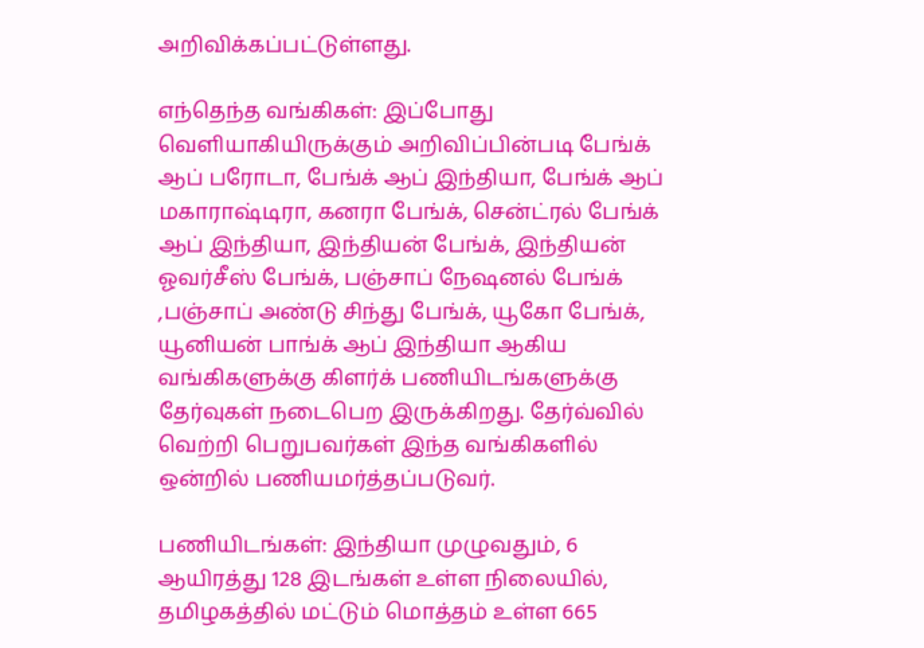அறிவிக்கப்பட்டுள்ளது.

எந்தெந்த வங்கிகள்: இப்போது வெளியாகியிருக்கும் அறிவிப்பின்படி பேங்க் ஆப் பரோடா, பேங்க் ஆப் இந்தியா, பேங்க் ஆப் மகாராஷ்டிரா, கனரா பேங்க், சென்ட்ரல் பேங்க் ஆப் இந்தியா, இந்தியன் பேங்க், இந்தியன் ஓவர்சீஸ் பேங்க், பஞ்சாப் நேஷனல் பேங்க் ,பஞ்சாப் அண்டு சிந்து பேங்க், யூகோ பேங்க், யூனியன் பாங்க் ஆப் இந்தியா ஆகிய வங்கிகளுக்கு கிளர்க் பணியிடங்களுக்கு தேர்வுகள் நடைபெற இருக்கிறது. தேர்வ்வில் வெற்றி பெறுபவர்கள் இந்த வங்கிகளில் ஒன்றில் பணியமர்த்தப்படுவர்.

பணியிடங்கள்: இந்தியா முழுவதும், 6 ஆயிரத்து 128 இடங்கள் உள்ள நிலையில், தமிழகத்தில் மட்டும் மொத்தம் உள்ள 665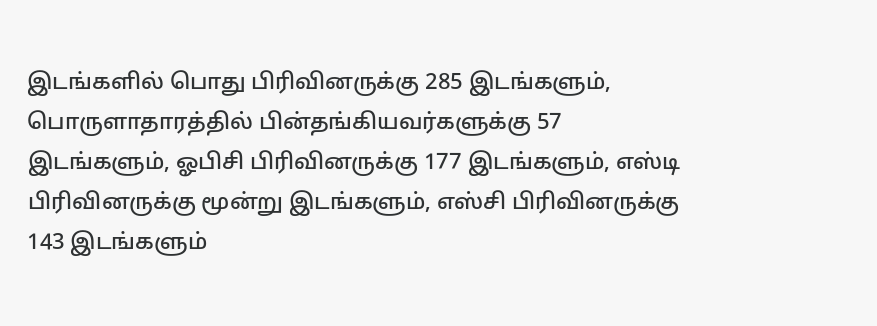இடங்களில் பொது பிரிவினருக்கு 285 இடங்களும், பொருளாதாரத்தில் பின்தங்கியவர்களுக்கு 57 இடங்களும், ஓபிசி பிரிவினருக்கு 177 இடங்களும், எஸ்டி பிரிவினருக்கு மூன்று இடங்களும், எஸ்சி பிரிவினருக்கு 143 இடங்களும்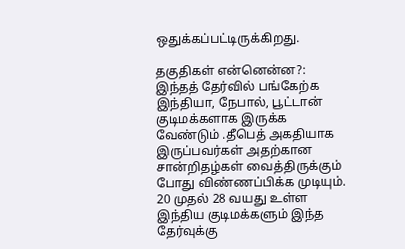ஒதுக்கப்பட்டிருக்கிறது.

தகுதிகள் என்னென்ன?: இந்தத் தேர்வில் பங்கேற்க இந்தியா, நேபால், பூட்டான் குடிமக்களாக இருக்க வேண்டும் .தீபெத் அகதியாக இருப்பவர்கள் அதற்கான சான்றிதழ்கள் வைத்திருக்கும் போது விண்ணப்பிக்க முடியும். 20 முதல் 28 வயது உள்ள இந்திய குடிமக்களும் இந்த தேர்வுக்கு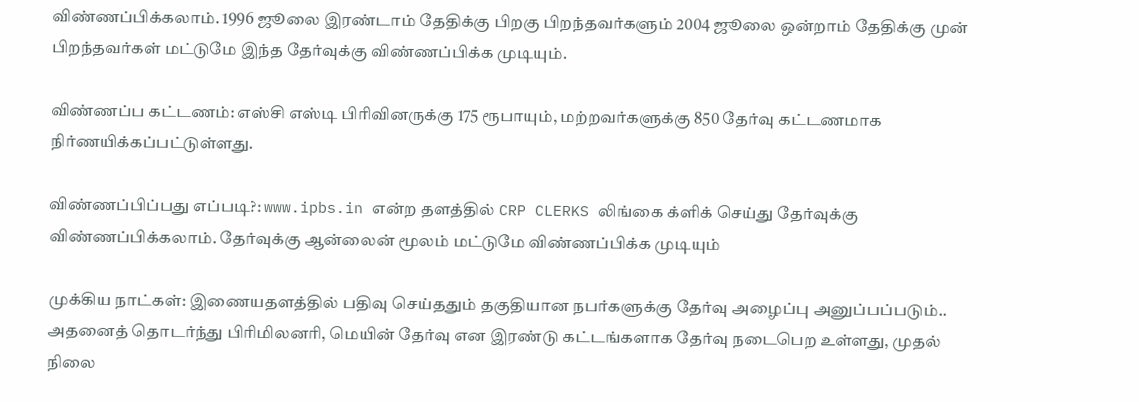விண்ணப்பிக்கலாம். 1996 ஜூலை இரண்டாம் தேதிக்கு பிறகு பிறந்தவர்களும் 2004 ஜூலை ஒன்றாம் தேதிக்கு முன் பிறந்தவர்கள் மட்டுமே இந்த தேர்வுக்கு விண்ணப்பிக்க முடியும்.

விண்ணப்ப கட்டணம்: எஸ்சி எஸ்டி பிரிவினருக்கு 175 ரூபாயும், மற்றவர்களுக்கு 850 தேர்வு கட்டணமாக நிர்ணயிக்கப்பட்டுள்ளது.

விண்ணப்பிப்பது எப்படி?: www.ipbs.in என்ற தளத்தில் CRP CLERKS லிங்கை க்ளிக் செய்து தேர்வுக்கு விண்ணப்பிக்கலாம். தேர்வுக்கு ஆன்லைன் மூலம் மட்டுமே விண்ணப்பிக்க முடியும்

முக்கிய நாட்கள்: இணையதளத்தில் பதிவு செய்ததும் தகுதியான நபர்களுக்கு தேர்வு அழைப்பு அனுப்பப்படும்.. அதனைத் தொடர்ந்து பிரிமிலனரி, மெயின் தேர்வு என இரண்டு கட்டங்களாக தேர்வு நடைபெற உள்ளது, முதல் நிலை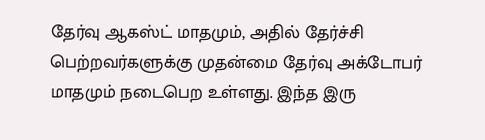தேர்வு ஆகஸ்ட் மாதமும், அதில் தேர்ச்சி பெற்றவர்களுக்கு முதன்மை தேர்வு அக்டோபர் மாதமும் நடைபெற உள்ளது. இந்த இரு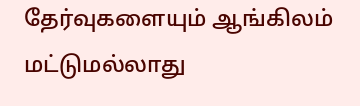தேர்வுகளையும் ஆங்கிலம் மட்டுமல்லாது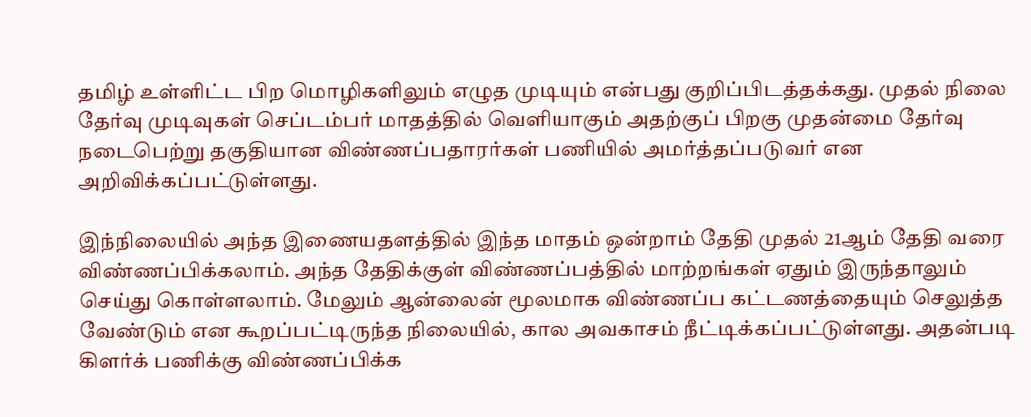தமிழ் உள்ளிட்ட பிற மொழிகளிலும் எழுத முடியும் என்பது குறிப்பிடத்தக்கது. முதல் நிலை தேர்வு முடிவுகள் செப்டம்பர் மாதத்தில் வெளியாகும் அதற்குப் பிறகு முதன்மை தேர்வு நடைபெற்று தகுதியான விண்ணப்பதாரர்கள் பணியில் அமர்த்தப்படுவர் என அறிவிக்கப்பட்டுள்ளது.

இந்நிலையில் அந்த இணையதளத்தில் இந்த மாதம் ஒன்றாம் தேதி முதல் 21ஆம் தேதி வரை விண்ணப்பிக்கலாம். அந்த தேதிக்குள் விண்ணப்பத்தில் மாற்றங்கள் ஏதும் இருந்தாலும் செய்து கொள்ளலாம். மேலும் ஆன்லைன் மூலமாக விண்ணப்ப கட்டணத்தையும் செலுத்த வேண்டும் என கூறப்பட்டிருந்த நிலையில், கால அவகாசம் நீட்டிக்கப்பட்டுள்ளது. அதன்படி கிளர்க் பணிக்கு விண்ணப்பிக்க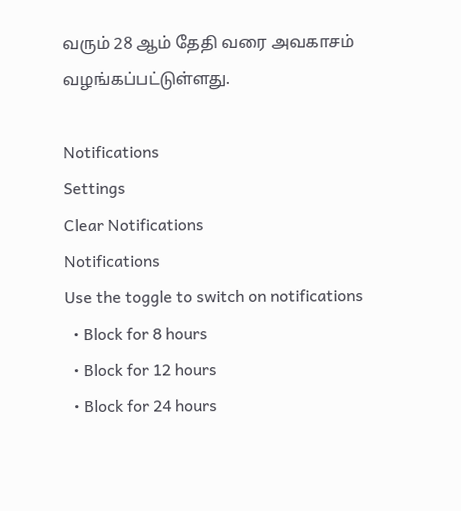வரும் 28 ஆம் தேதி வரை அவகாசம் வழங்கப்பட்டுள்ளது.

Notifications
Settings
Clear Notifications
Notifications
Use the toggle to switch on notifications
  • Block for 8 hours
  • Block for 12 hours
  • Block for 24 hours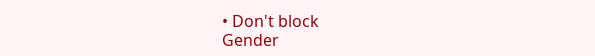• Don't block
Gender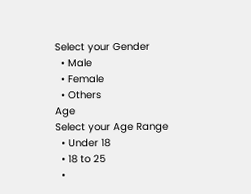Select your Gender
  • Male
  • Female
  • Others
Age
Select your Age Range
  • Under 18
  • 18 to 25
  •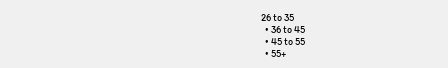26 to 35
  • 36 to 45
  • 45 to 55
  • 55+